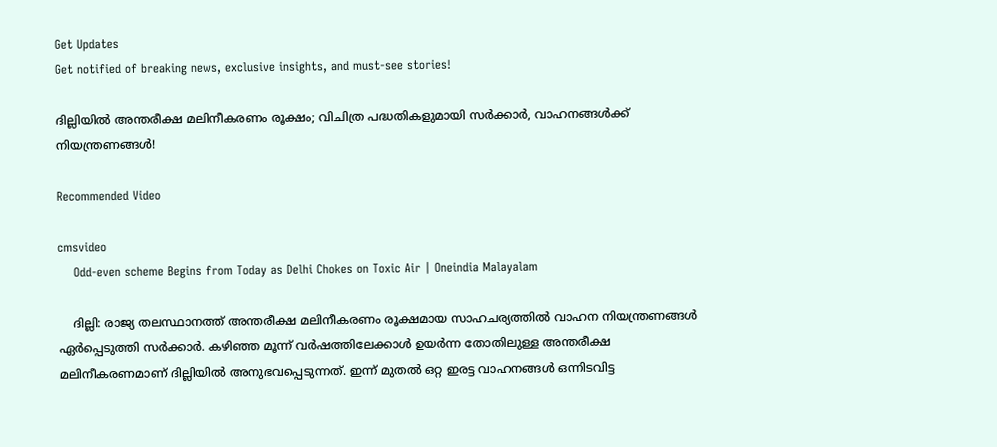Get Updates
Get notified of breaking news, exclusive insights, and must-see stories!

ദില്ലിയിൽ അന്തരീക്ഷ മലിനീകരണം രൂക്ഷം; വിചിത്ര പദ്ധതികളുമായി സർക്കാർ, വാഹനങ്ങൾക്ക് നിയന്ത്രണങ്ങൾ!

Recommended Video

cmsvideo
    Odd-even scheme Begins from Today as Delhi Chokes on Toxic Air | Oneindia Malayalam

    ദില്ലി: രാജ്യ തലസ്ഥാനത്ത് അന്തരീക്ഷ മലിനീകരണം രൂക്ഷമായ സാഹചര്യത്തിൽ വാഹന നിയന്ത്രണങ്ങൾ ഏർപ്പെടുത്തി സർക്കാർ. കഴിഞ്ഞ മൂന്ന് വർഷത്തിലേക്കാൾ ഉയർന്ന തോതിലുള്ള അന്തരീക്ഷ മലിനീകരണമാണ് ദില്ലിയിൽ അനുഭവപ്പെടുന്നത്. ഇന്ന് മുതല്‍ ഒറ്റ ഇരട്ട വാഹനങ്ങള്‍ ഒന്നിടവിട്ട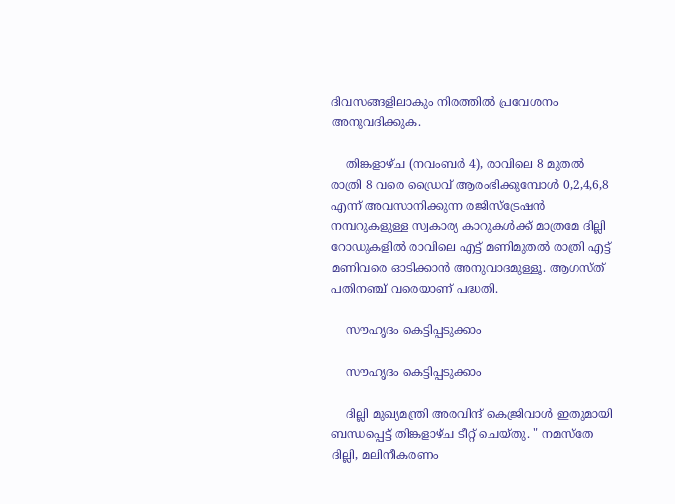ദിവസങ്ങളിലാകും നിരത്തില്‍ പ്രവേശനം അനുവദിക്കുക.

    തിങ്കളാഴ്ച (നവംബർ 4), രാവിലെ 8 മുതൽ രാത്രി 8 വരെ ഡ്രൈവ് ആരംഭിക്കുമ്പോൾ 0,2,4,6,8 എന്ന് അവസാനിക്കുന്ന രജിസ്ട്രേഷൻ നമ്പറുകളുള്ള സ്വകാര്യ കാറുകൾക്ക് മാത്രമേ ദില്ലി റോഡുകളിൽ രാവിലെ എട്ട് മണിമുതൽ രാത്രി എട്ട് മണിവരെ ഓടിക്കാൻ അനുവാദമുള്ളൂ. ആഗസ്ത് പതിനഞ്ച് വരെയാണ് പദ്ധതി.

    സൗഹൃദം കെട്ടിപ്പടുക്കാം

    സൗഹൃദം കെട്ടിപ്പടുക്കാം

    ദില്ലി മുഖ്യമന്ത്രി അരവിന്ദ് കെജ്രിവാൾ ഇതുമായി ബന്ധപ്പെട്ട് തിങ്കളാഴ്ച ടീറ്റ് ചെയ്തു. " നമസ്തേ ദില്ലി, മലിനീകരണം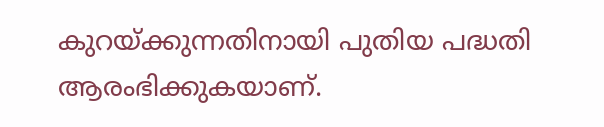കുറയ്ക്കുന്നതിനായി പുതിയ പദ്ധതി ആരംഭിക്കുകയാണ്.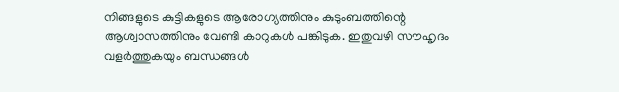നിങ്ങളുടെ കുട്ടികളുടെ ആരോഗ്യത്തിനും കുടുംബത്തിന്റെ ആശ്വാസത്തിനും വേണ്ടി കാറുകൾ പങ്കിടുക. ഇതുവഴി സൗഹൃദം വളർത്തുകയും ബന്ധങ്ങൾ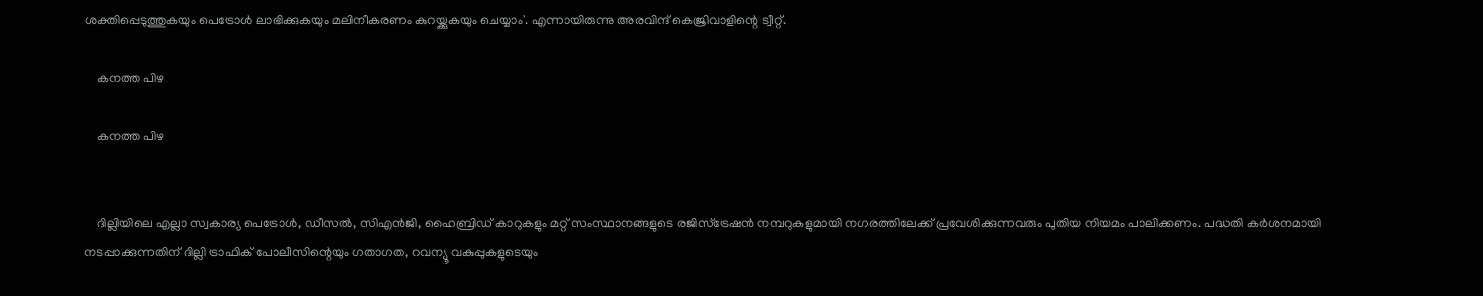ശക്തിപ്പെടുത്തുകയും പെട്രോൾ ലാഭിക്കുകയും മലിനീകരണം കുറയ്ക്കുകയും ചെയ്യാം'. എന്നായിരുന്നു അരവിന്ദ് കെജ്രിവാളിന്റെ ട്വീറ്റ്.

    കനത്ത പിഴ

    കനത്ത പിഴ


    ദില്ലിയിലെ എല്ലാ സ്വകാര്യ പെട്രോൾ, ഡീസൽ, സി‌എൻ‌ജി, ഹൈബ്രിഡ് കാറുകളും മറ്റ് സംസ്ഥാനങ്ങളുടെ രജിസ്ട്രേഷൻ നമ്പറുകളുമായി നഗരത്തിലേക്ക് പ്രവേശിക്കുന്നവരും പുതിയ നിയമം പാലിക്കണം. പദ്ധതി കർശനമായി നടപ്പാക്കുന്നതിന് ദില്ലി ട്രാഫിക് പോലീസിന്റെയും ഗതാഗത, റവന്യൂ വകുപ്പുകളുടെയും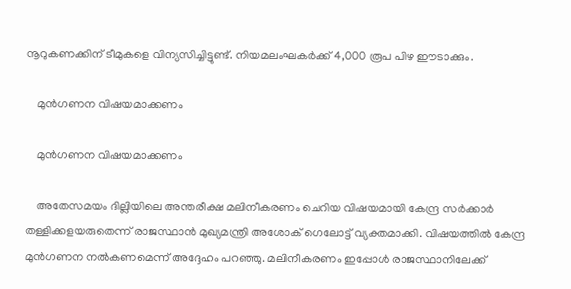നൂറുകണക്കിന് ടീമുകളെ വിന്യസിച്ചിട്ടുണ്ട്. നിയമലംഘകർക്ക് 4,000 രൂപ പിഴ ഈടാക്കും.

    മുൻഗണന വിഷയമാക്കണം

    മുൻഗണന വിഷയമാക്കണം

    അതേസമയം ദില്ലിയിലെ അന്തരീക്ഷ മലിനീകരണം ചെറിയ വിഷയമായി കേന്ദ്ര സർക്കാർ തള്ളിക്കളയരുതെന്ന് രാജസ്ഥാൻ മുഖ്യമന്ത്രി അശോക് ഗെലോട്ട് വ്യക്തമാക്കി. വിഷയത്തിൽ കേന്ദ്ര മുൻഗണന നൽകണമെന്ന് അദ്ദേഹം പറഞ്ഞു. മലിനീകരണം ഇപ്പോൾ രാജസ്ഥാനിലേക്ക്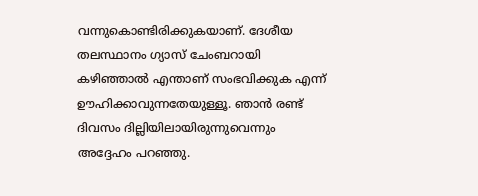വന്നുകൊണ്ടിരിക്കുകയാണ്. ദേശീയ തലസ്ഥാനം ഗ്യാസ് ചേംബറായി കഴിഞ്ഞാൽ എന്താണ് സംഭവിക്കുക എന്ന് ഊഹിക്കാവുന്നതേയുള്ളൂ. ഞാൻ രണ്ട് ദിവസം ദില്ലിയിലായിരുന്നുവെന്നും അദ്ദേഹം പറഞ്ഞു.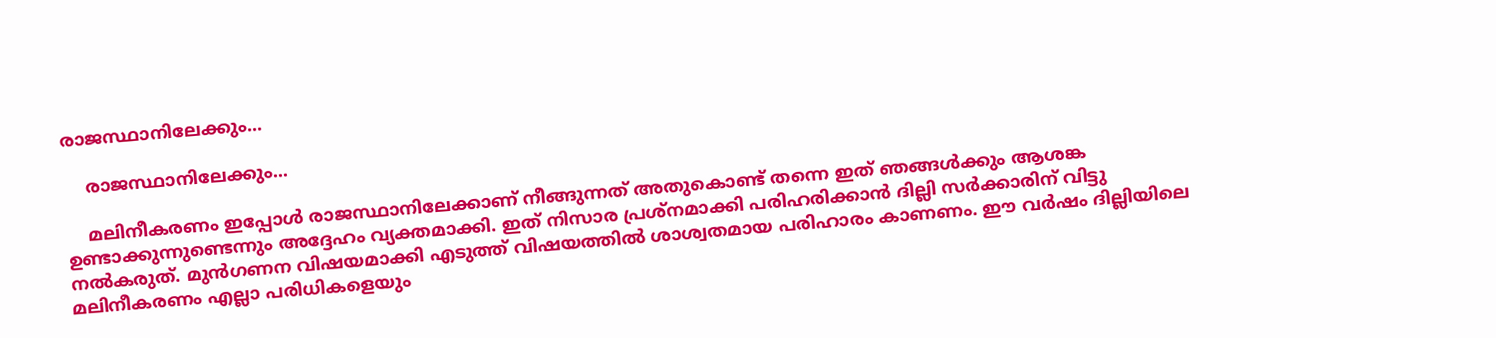രാജസ്ഥാനിലേക്കും...

    രാജസ്ഥാനിലേക്കും...

    മലിനീകരണം ഇപ്പോൾ രാജസ്ഥാനിലേക്കാണ് നീങ്ങുന്നത് അതുകൊണ്ട് തന്നെ ഇത് ഞങ്ങൾക്കും ആശങ്ക ഉണ്ടാക്കുന്നുണ്ടെന്നും അദ്ദേഹം വ്യക്തമാക്കി. ഇത് നിസാര പ്രശ്നമാക്കി പരിഹരിക്കാൻ ദില്ലി സർക്കാരിന് വിട്ടു നൽകരുത്. മുൻഗണന വിഷയമാക്കി എടുത്ത് വിഷയത്തിൽ ശാശ്വതമായ പരിഹാരം കാണണം. ഈ വർഷം ദില്ലിയിലെ മലിനീകരണം എല്ലാ പരിധികളെയും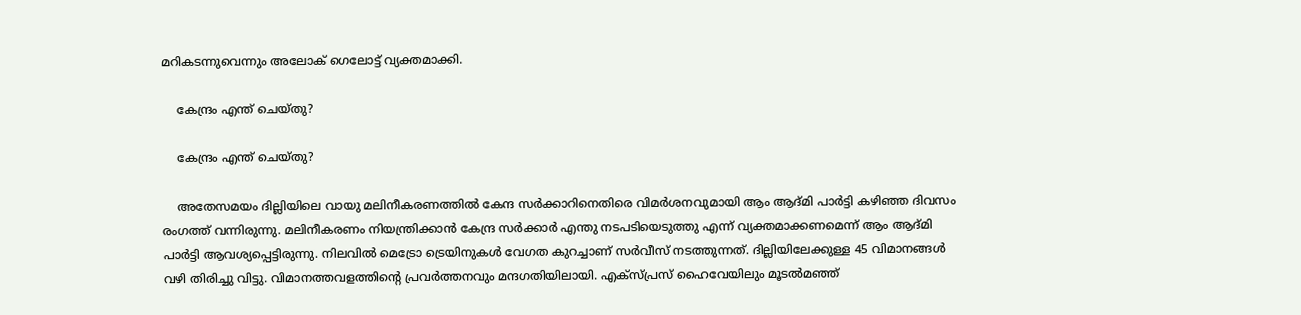മറികടന്നുവെന്നും അലോക് ഗെലോട്ട് വ്യക്തമാക്കി.

    കേന്ദ്രം എന്ത് ചെയ്തു?

    കേന്ദ്രം എന്ത് ചെയ്തു?

    അതേസമയം ദില്ലിയിലെ വായു മലിനീകരണത്തിൽ കേന്ദ സർക്കാറിനെതിരെ വിമർശനവുമായി ആം ആദ്മി പാർട്ടി കഴിഞ്ഞ ദിവസം രംഗത്ത് വന്നിരുന്നു. മലിനീകരണം നിയന്ത്രിക്കാൻ കേന്ദ്ര സർക്കാർ എന്തു നടപടിയെടുത്തു എന്ന് വ്യക്തമാക്കണമെന്ന് ആം ആദ്മി പാർട്ടി ആവശ്യപ്പെട്ടിരുന്നു. നിലവിൽ മെട്രോ ട്രെയിനുകൾ വേഗത കുറച്ചാണ് സർവീസ് നടത്തുന്നത്. ദില്ലിയിലേക്കുള്ള 45 വിമാനങ്ങൾ വഴി തിരിച്ചു വിട്ടു. വിമാനത്തവളത്തിന്‍റെ പ്രവ‍ർത്തനവും മന്ദഗതിയിലായി. എക്സ്പ്രസ് ഹൈവേയിലും മൂടൽമഞ്ഞ്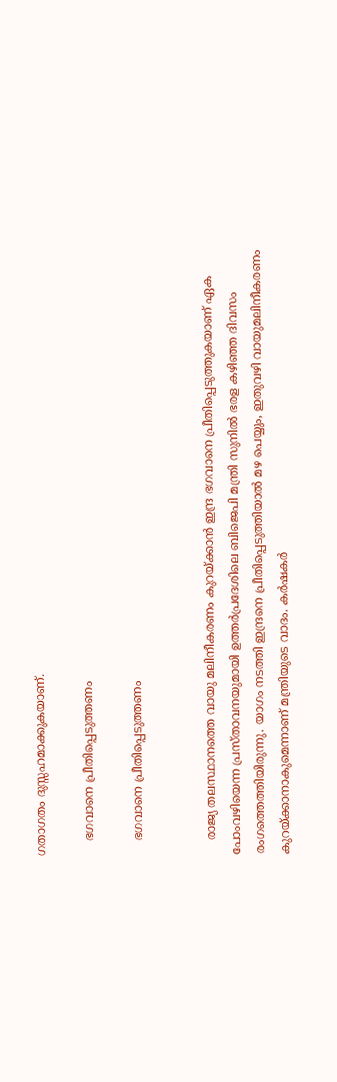ഗതാഗതം ദുസ്സഹമാക്കുകയാണ്.

    ഭഗവാനെ പ്രീതിപ്പെടുത്തണം

    ഭഗവാനെ പ്രീതിപ്പെടുത്തണം


    രാജ്യ തലസ്ഥാനത്തെ വായു മലിനീകരണം കുറയ്ക്കാൻ ഇന്ദ്ര ഭഗവാനെ പ്രീതിപ്പെടുത്തുകയാണ് ഏക പോംവഴിയെന്ന പ്രസ്താവനയുമായി ഉത്തർപ്രദേശിലെ ബിജെപി മന്ത്രി സുനില്‍ ഭരള കഴിഞ്ഞ ദിവസം രംഗത്തെത്തിയിരുന്നു. യാഗം നടത്തി ഇന്ദ്രനെ പ്രീതിപ്പെടുത്തിയാൽ മഴ പെയ്യും, ഇതുവഴി വായുമലിനീകരണം കുറയ്ക്കാനാകുമെന്നാണ് മന്ത്രിയുടെ വാദം. കർഷകർ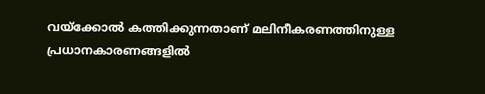വയ്ക്കോൽ‌ കത്തിക്കുന്നതാണ് മലിനീകരണത്തിനുള്ള പ്രധാനകാരണങ്ങളിൽ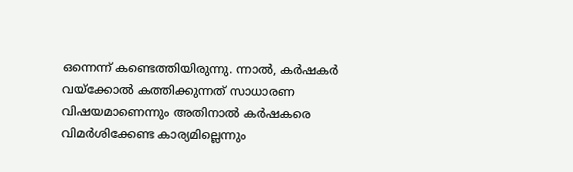ഒന്നെന്ന് കണ്ടെത്തിയിരുന്നു. ന്നാൽ, കര്‍ഷകര്‍ വയ്‌ക്കോല്‍ കത്തിക്കുന്നത് സാധാരണ വിഷയമാണെന്നും അതിനാൽ കർഷകരെ വിമര്‍ശിക്കേണ്ട കാര്യമില്ലെന്നും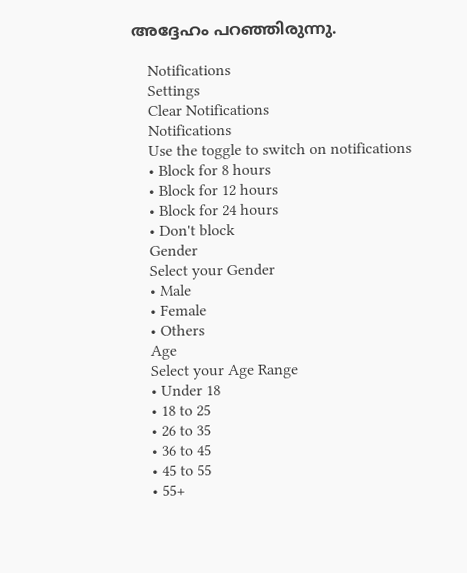അദ്ദേഹം പറഞ്ഞിരുന്നു.

    Notifications
    Settings
    Clear Notifications
    Notifications
    Use the toggle to switch on notifications
    • Block for 8 hours
    • Block for 12 hours
    • Block for 24 hours
    • Don't block
    Gender
    Select your Gender
    • Male
    • Female
    • Others
    Age
    Select your Age Range
    • Under 18
    • 18 to 25
    • 26 to 35
    • 36 to 45
    • 45 to 55
    • 55+